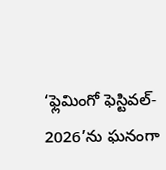‘ఫ్లెమింగో ఫెస్టివల్- 2026’ను ఘనంగా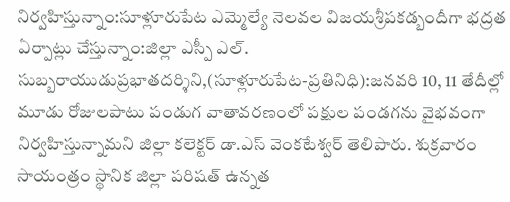నిర్వహిస్తున్నాం:సూళ్లూరుపేట ఎమ్మెల్యే నెలవల విజయశ్రీపకడ్బందీగా భద్రత ఏర్పాట్లు చేస్తున్నాం:జిల్లా ఎస్పీ ఎల్. సుబ్బరాయుడుప్రభాతదర్శిని,(సూళ్లూరుపేట-ప్రతినిధి):జనవరి 10, 11 తేదీల్లో మూడు రోజులపాటు పండుగ వాతావరణంలో పక్షుల పండగను వైభవంగా నిర్వహిస్తున్నామని జిల్లా కలెక్టర్ డా.ఎస్ వెంకటేశ్వర్ తెలిపారు. శుక్రవారం సాయంత్రం స్థానిక జిల్లా పరిషత్ ఉన్నత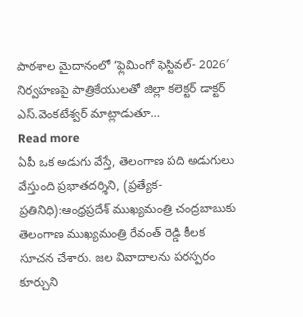పాఠశాల మైదానంలో ‘ఫ్లెమింగో ఫెస్టివల్- 2026′ నిర్వహణపై పాత్రికేయులతో జిల్లా కలెక్టర్ డాక్టర్ ఎస్.వెంకటేశ్వర్ మాట్లాడుతూ…
Read more
ఏపీ ఒక అడుగు వేస్తే, తెలంగాణ పది అడుగులు వేస్తుంది ప్రభాతదర్శిని, (ప్రత్యేక-ప్రతినిధి):ఆంధ్రప్రదేశ్ ముఖ్యమంత్రి చంద్రబాబుకు తెలంగాణ ముఖ్యమంత్రి రేవంత్ రెడ్డి కీలక సూచన చేశారు. జల వివాదాలను పరస్పరం కూర్చుని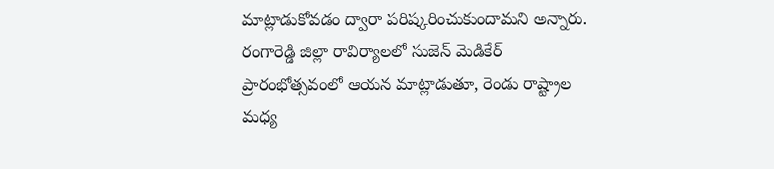మాట్లాడుకోవడం ద్వారా పరిష్కరించుకుందామని అన్నారు. రంగారెడ్డి జిల్లా రావిర్యాలలో సుజెన్ మెడికేర్ ప్రారంభోత్సవంలో ఆయన మాట్లాడుతూ, రెండు రాష్ట్రాల మధ్య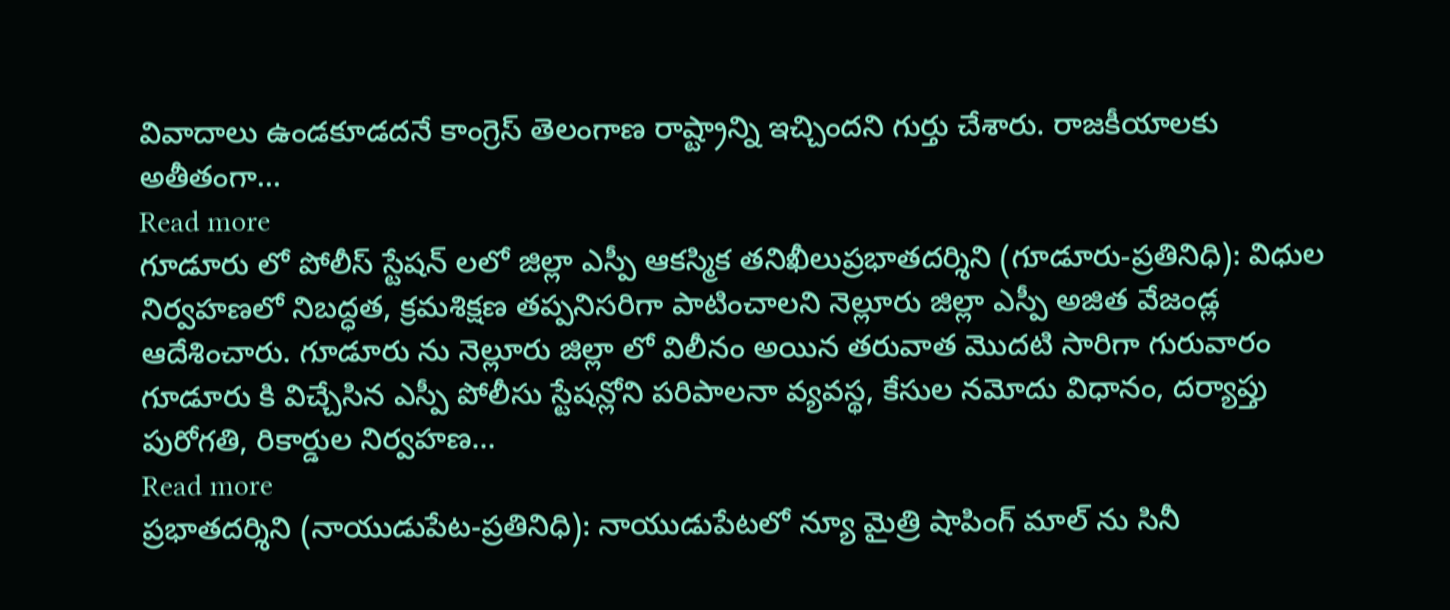వివాదాలు ఉండకూడదనే కాంగ్రెస్ తెలంగాణ రాష్ట్రాన్ని ఇచ్చిందని గుర్తు చేశారు. రాజకీయాలకు అతీతంగా…
Read more
గూడూరు లో పోలీస్ స్టేషన్ లలో జిల్లా ఎస్పీ ఆకస్మిక తనిఖీలుప్రభాతదర్శిని (గూడూరు-ప్రతినిధి): విధుల నిర్వహణలో నిబద్ధత, క్రమశిక్షణ తప్పనిసరిగా పాటించాలని నెల్లూరు జిల్లా ఎస్పీ అజిత వేజండ్ల ఆదేశించారు. గూడూరు ను నెల్లూరు జిల్లా లో విలీనం అయిన తరువాత మొదటి సారిగా గురువారం గూడూరు కి విచ్చేసిన ఎస్పీ పోలీసు స్టేషన్లోని పరిపాలనా వ్యవస్థ, కేసుల నమోదు విధానం, దర్యాప్తు పురోగతి, రికార్డుల నిర్వహణ…
Read more
ప్రభాతదర్శిని (నాయుడుపేట-ప్రతినిధి): నాయుడుపేటలో న్యూ మైత్రి షాపింగ్ మాల్ ను సినీ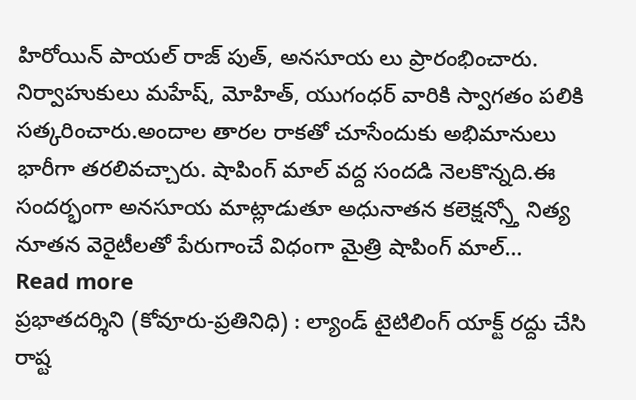హిరోయిన్ పాయల్ రాజ్ పుత్, అనసూయ లు ప్రారంభించారు. నిర్వాహుకులు మహేష్, మోహిత్, యుగంధర్ వారికి స్వాగతం పలికి సత్కరించారు.అందాల తారల రాకతో చూసేందుకు అభిమానులు భారీగా తరలివచ్చారు. షాపింగ్ మాల్ వద్ద సందడి నెలకొన్నది.ఈ సందర్భంగా అనసూయ మాట్లాడుతూ అధునాతన కలెక్షన్స్తో నిత్య నూతన వెరైటీలతో పేరుగాంచే విధంగా మైత్రి షాపింగ్ మాల్…
Read more
ప్రభాతదర్శిని (కోవూరు-ప్రతినిధి) : ల్యాండ్ టైటిలింగ్ యాక్ట్ రద్దు చేసి రాష్ట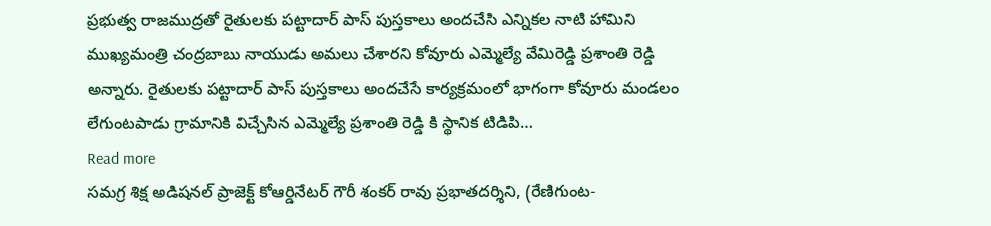ప్రభుత్వ రాజముద్రతో రైతులకు పట్టాదార్ పాస్ పుస్తకాలు అందచేసి ఎన్నికల నాటి హామిని ముఖ్యమంత్రి చంద్రబాబు నాయుడు అమలు చేశారని కోవూరు ఎమ్మెల్యే వేమిరెడ్డి ప్రశాంతి రెడ్డి అన్నారు. రైతులకు పట్టాదార్ పాస్ పుస్తకాలు అందచేసే కార్యక్రమంలో భాగంగా కోవూరు మండలం లేగుంటపాడు గ్రామానికి విచ్చేసిన ఎమ్మెల్యే ప్రశాంతి రెడ్డి కి స్థానిక టిడిపి…
Read more
సమగ్ర శిక్ష అడిషనల్ ప్రాజెక్ట్ కోఆర్డినేటర్ గౌరీ శంకర్ రావు ప్రభాతదర్శిని, (రేణిగుంట-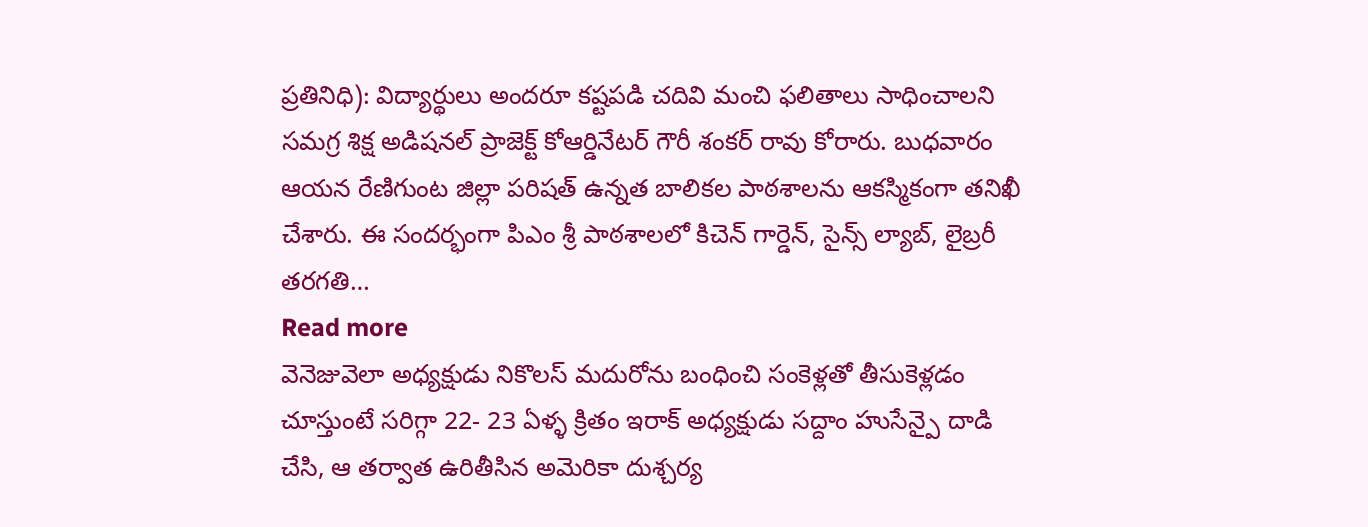ప్రతినిధి): విద్యార్థులు అందరూ కష్టపడి చదివి మంచి ఫలితాలు సాధించాలని సమగ్ర శిక్ష అడిషనల్ ప్రాజెక్ట్ కోఆర్డినేటర్ గౌరీ శంకర్ రావు కోరారు. బుధవారం ఆయన రేణిగుంట జిల్లా పరిషత్ ఉన్నత బాలికల పాఠశాలను ఆకస్మికంగా తనిఖీ చేశారు. ఈ సందర్భంగా పిఎం శ్రీ పాఠశాలలో కిచెన్ గార్డెన్, సైన్స్ ల్యాబ్, లైబ్రరీ తరగతి…
Read more
వెనెజువెలా అధ్యక్షుడు నికొలస్ మదురోను బంధించి సంకెళ్లతో తీసుకెళ్లడం చూస్తుంటే సరిగ్గా 22- 23 ఏళ్ళ క్రితం ఇరాక్ అధ్యక్షుడు సద్దాం హుసేన్పై దాడి చేసి, ఆ తర్వాత ఉరితీసిన అమెరికా దుశ్చర్య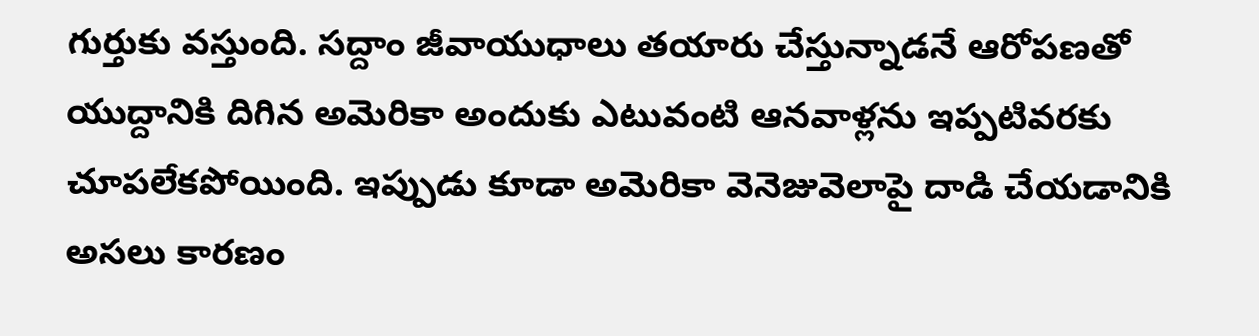గుర్తుకు వస్తుంది. సద్దాం జీవాయుధాలు తయారు చేస్తున్నాడనే ఆరోపణతో యుద్దానికి దిగిన అమెరికా అందుకు ఎటువంటి ఆనవాళ్లను ఇప్పటివరకు చూపలేకపోయింది. ఇప్పుడు కూడా అమెరికా వెనెజువెలాపై దాడి చేయడానికి అసలు కారణం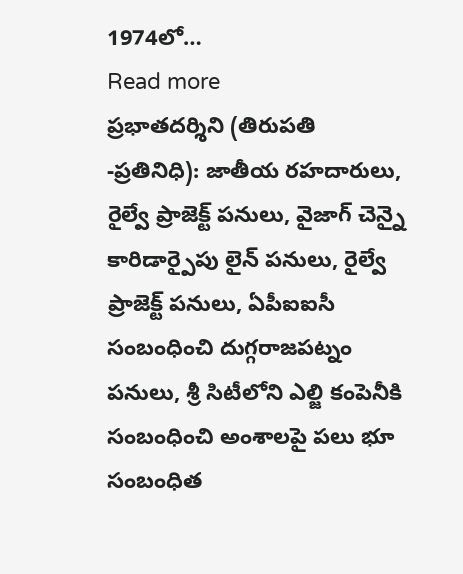1974లో…
Read more
ప్రభాతదర్శిని (తిరుపతి -ప్రతినిధి): జాతీయ రహదారులు, రైల్వే ప్రాజెక్ట్ పనులు, వైజాగ్ చెన్నై కారిడార్పైపు లైన్ పనులు, రైల్వే ప్రాజెక్ట్ పనులు, ఏపీఐఐసీ సంబంధించి దుగ్గరాజపట్నం పనులు, శ్రీ సిటీలోని ఎల్జి కంపెనీకి సంబంధించి అంశాలపై పలు భూ సంబంధిత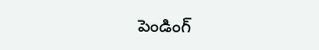పెండింగ్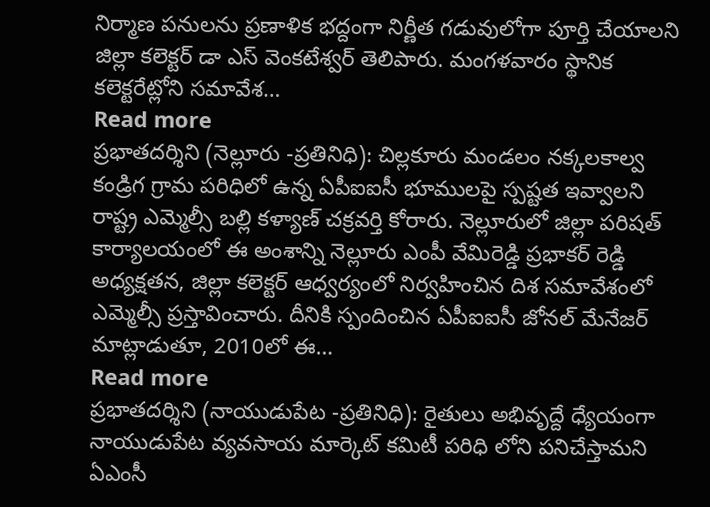నిర్మాణ పనులను ప్రణాళిక భద్దంగా నిర్ణీత గడువులోగా పూర్తి చేయాలని జిల్లా కలెక్టర్ డా ఎస్ వెంకటేశ్వర్ తెలిపారు. మంగళవారం స్థానిక కలెక్టరేట్లోని సమావేశ…
Read more
ప్రభాతదర్శిని (నెల్లూరు -ప్రతినిధి): చిల్లకూరు మండలం నక్కలకాల్వ కండ్రిగ గ్రామ పరిధిలో ఉన్న ఏపీఐఐసీ భూములపై స్పష్టత ఇవ్వాలని రాష్ట్ర ఎమ్మెల్సీ బల్లి కళ్యాణ్ చక్రవర్తి కోరారు. నెల్లూరులో జిల్లా పరిషత్ కార్యాలయంలో ఈ అంశాన్ని నెల్లూరు ఎంపీ వేమిరెడ్డి ప్రభాకర్ రెడ్డి అధ్యక్షతన, జిల్లా కలెక్టర్ ఆధ్వర్యంలో నిర్వహించిన దిశ సమావేశంలో ఎమ్మెల్సీ ప్రస్తావించారు. దీనికి స్పందించిన ఏపీఐఐసీ జోనల్ మేనేజర్ మాట్లాడుతూ, 2010లో ఈ…
Read more
ప్రభాతదర్శిని (నాయుడుపేట -ప్రతినిధి): రైతులు అభివృద్దే ధ్యేయంగా నాయుడుపేట వ్యవసాయ మార్కెట్ కమిటీ పరిధి లోని పనిచేస్తామని ఏఎంసీ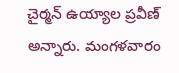చైర్మన్ ఉయ్యాల ప్రవీణ్ అన్నారు. మంగళవారం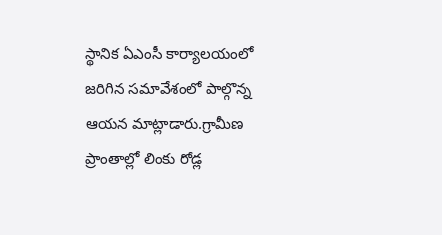స్థానిక ఏఎంసీ కార్యాలయంలో జరిగిన సమావేశంలో పాల్గొన్న ఆయన మాట్లాడారు.గ్రామీణ ప్రాంతాల్లో లింకు రోడ్ల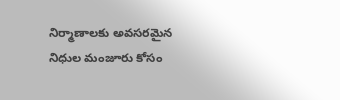నిర్మాణాలకు అవసరమైన నిధుల మంజూరు కోసం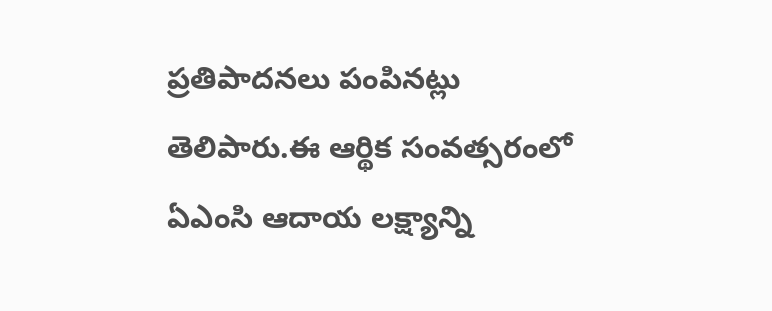ప్రతిపాదనలు పంపినట్లు తెలిపారు.ఈ ఆర్థిక సంవత్సరంలో ఏఎంసి ఆదాయ లక్ష్యాన్ని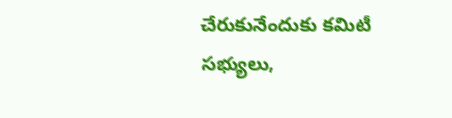చేరుకునేందుకు కమిటీ సభ్యులు,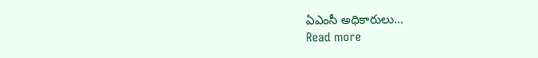ఏఎంసీ అధికారులు…
Read more